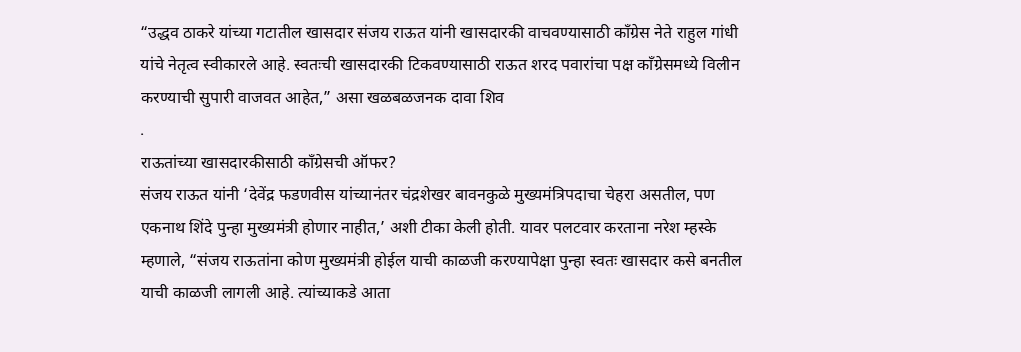“उद्धव ठाकरे यांच्या गटातील खासदार संजय राऊत यांनी खासदारकी वाचवण्यासाठी काँग्रेस नेते राहुल गांधी यांचे नेतृत्व स्वीकारले आहे. स्वतःची खासदारकी टिकवण्यासाठी राऊत शरद पवारांचा पक्ष काँग्रेसमध्ये विलीन करण्याची सुपारी वाजवत आहेत,” असा खळबळजनक दावा शिव
.
राऊतांच्या खासदारकीसाठी काँग्रेसची ऑफर?
संजय राऊत यांनी ‘देवेंद्र फडणवीस यांच्यानंतर चंद्रशेखर बावनकुळे मुख्यमंत्रिपदाचा चेहरा असतील, पण एकनाथ शिंदे पुन्हा मुख्यमंत्री होणार नाहीत,’ अशी टीका केली होती. यावर पलटवार करताना नरेश म्हस्के म्हणाले, “संजय राऊतांना कोण मुख्यमंत्री होईल याची काळजी करण्यापेक्षा पुन्हा स्वतः खासदार कसे बनतील याची काळजी लागली आहे. त्यांच्याकडे आता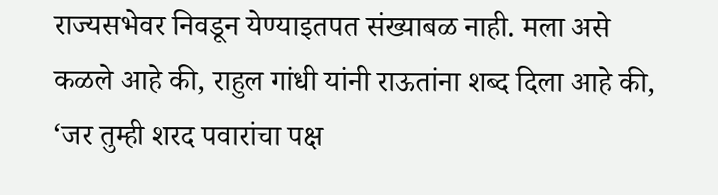राज्यसभेवर निवडून येण्याइतपत संख्याबळ नाही. मला असे कळले आहे की, राहुल गांधी यांनी राऊतांना शब्द दिला आहे की, ‘जर तुम्ही शरद पवारांचा पक्ष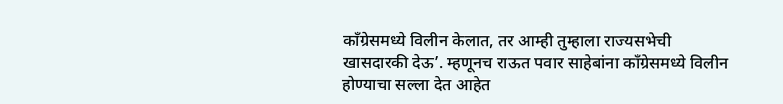काँग्रेसमध्ये विलीन केलात, तर आम्ही तुम्हाला राज्यसभेची खासदारकी देऊ’. म्हणूनच राऊत पवार साहेबांना काँग्रेसमध्ये विलीन होण्याचा सल्ला देत आहेत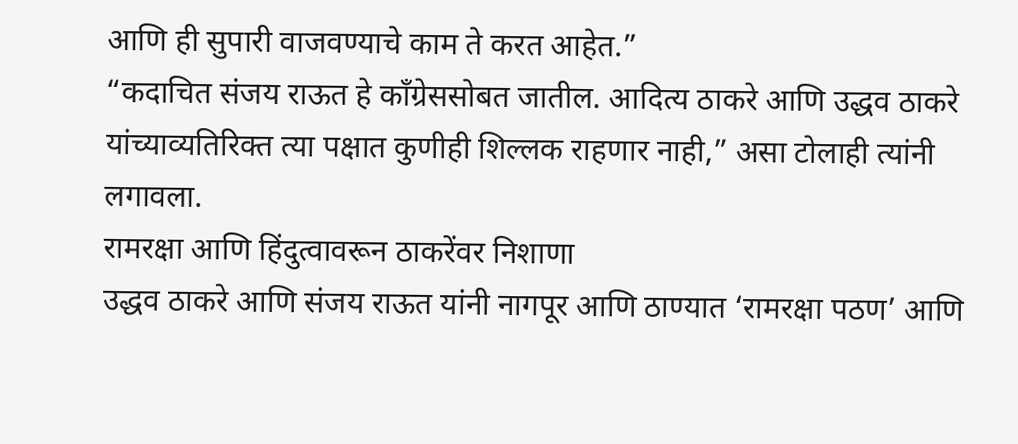आणि ही सुपारी वाजवण्याचे काम ते करत आहेत.”
“कदाचित संजय राऊत हे काँग्रेससोबत जातील. आदित्य ठाकरे आणि उद्धव ठाकरे यांच्याव्यतिरिक्त त्या पक्षात कुणीही शिल्लक राहणार नाही,” असा टोलाही त्यांनी लगावला.
रामरक्षा आणि हिंदुत्वावरून ठाकरेंवर निशाणा
उद्धव ठाकरे आणि संजय राऊत यांनी नागपूर आणि ठाण्यात ‘रामरक्षा पठण’ आणि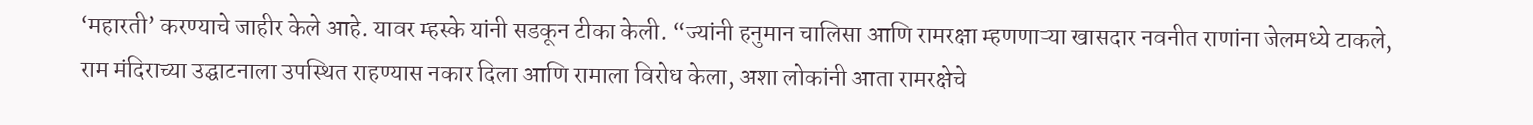‘महारती’ करण्याचे जाहीर केले आहे. यावर म्हस्के यांनी सडकून टीका केली. “ज्यांनी हनुमान चालिसा आणि रामरक्षा म्हणणाऱ्या खासदार नवनीत राणांना जेलमध्ये टाकले, राम मंदिराच्या उद्घाटनाला उपस्थित राहण्यास नकार दिला आणि रामाला विरोध केला, अशा लोकांनी आता रामरक्षेचे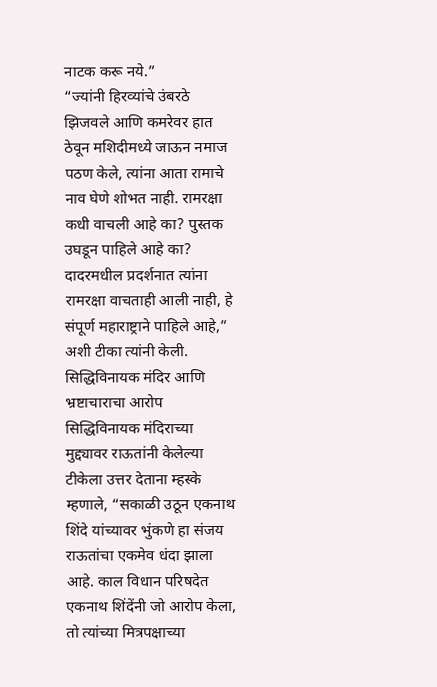नाटक करू नये.”
“ज्यांनी हिरव्यांचे उंबरठे झिजवले आणि कमरेवर हात ठेवून मशिदीमध्ये जाऊन नमाज पठण केले, त्यांना आता रामाचे नाव घेणे शोभत नाही. रामरक्षा कधी वाचली आहे का? पुस्तक उघडून पाहिले आहे का? दादरमधील प्रदर्शनात त्यांना रामरक्षा वाचताही आली नाही, हे संपूर्ण महाराष्ट्राने पाहिले आहे,” अशी टीका त्यांनी केली.
सिद्धिविनायक मंदिर आणि भ्रष्टाचाराचा आरोप
सिद्धिविनायक मंदिराच्या मुद्द्यावर राऊतांनी केलेल्या टीकेला उत्तर देताना म्हस्के म्हणाले, “सकाळी उठून एकनाथ शिंदे यांच्यावर भुंकणे हा संजय राऊतांचा एकमेव धंदा झाला आहे. काल विधान परिषदेत एकनाथ शिंदेंनी जो आरोप केला, तो त्यांच्या मित्रपक्षाच्या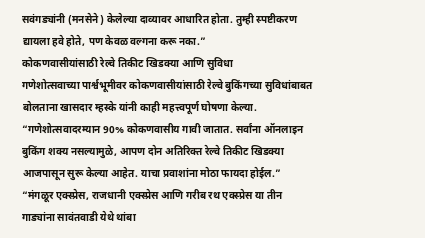सवंगड्यांनी (मनसेने) केलेल्या दाव्यावर आधारित होता. तुम्ही स्पष्टीकरण द्यायला हवे होते, पण केवळ वल्गना करू नका.”
कोकणवासीयांसाठी रेल्वे तिकीट खिडक्या आणि सुविधा
गणेशोत्सवाच्या पार्श्वभूमीवर कोकणवासीयांसाठी रेल्वे बुकिंगच्या सुविधांबाबत बोलताना खासदार म्हस्के यांनी काही महत्त्वपूर्ण घोषणा केल्या. “गणेशोत्सवादरम्यान 90% कोकणवासीय गावी जातात. सर्वांना ऑनलाइन बुकिंग शक्य नसल्यामुळे, आपण दोन अतिरिक्त रेल्वे तिकीट खिडक्या आजपासून सुरू केल्या आहेत. याचा प्रवाशांना मोठा फायदा होईल.”
“मंगळूर एक्स्प्रेस, राजधानी एक्स्प्रेस आणि गरीब रथ एक्स्प्रेस या तीन गाड्यांना सावंतवाडी येथे थांबा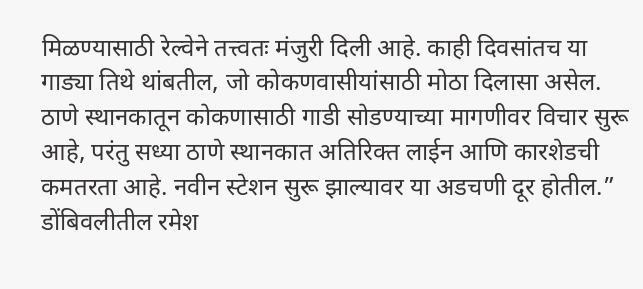मिळण्यासाठी रेल्वेने तत्त्वतः मंजुरी दिली आहे. काही दिवसांतच या गाड्या तिथे थांबतील, जो कोकणवासीयांसाठी मोठा दिलासा असेल. ठाणे स्थानकातून कोकणासाठी गाडी सोडण्याच्या मागणीवर विचार सुरू आहे, परंतु सध्या ठाणे स्थानकात अतिरिक्त लाईन आणि कारशेडची कमतरता आहे. नवीन स्टेशन सुरू झाल्यावर या अडचणी दूर होतील.”
डोंबिवलीतील रमेश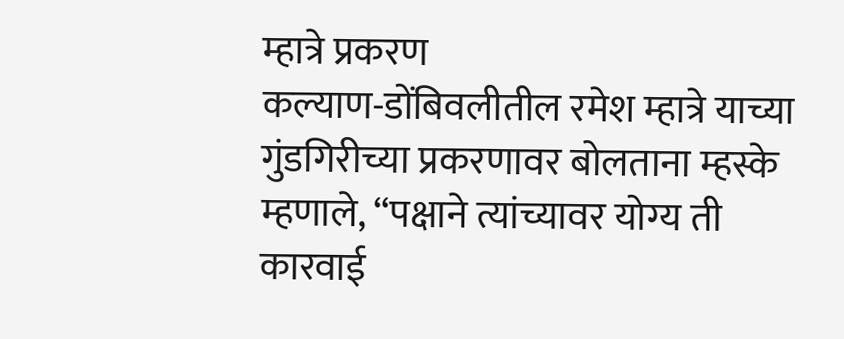म्हात्रे प्रकरण
कल्याण-डोंबिवलीतील रमेश म्हात्रे याच्या गुंडगिरीच्या प्रकरणावर बोलताना म्हस्के म्हणाले, “पक्षाने त्यांच्यावर योग्य ती कारवाई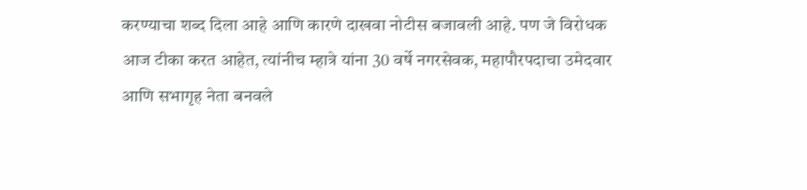करण्याचा शब्द दिला आहे आणि कारणे दाखवा नोटीस बजावली आहे. पण जे विरोधक आज टीका करत आहेत, त्यांनीच म्हात्रे यांना 30 वर्षे नगरसेवक, महापौरपदाचा उमेदवार आणि सभागृह नेता बनवले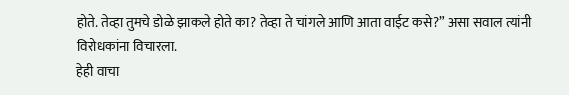होते. तेव्हा तुमचे डोळे झाकले होते का? तेव्हा ते चांगले आणि आता वाईट कसे?” असा सवाल त्यांनी विरोधकांना विचारला.
हेही वाचा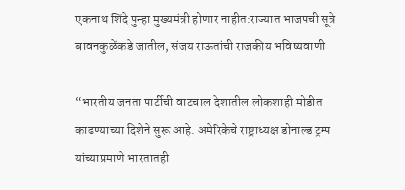एकनाथ शिंदे पुन्हा मुख्यमंत्री होणार नाहीत:राज्यात भाजपची सूत्रे बावनकुळेंकडे जातील, संजय राऊतांची राजकीय भविष्यवाणी

“भारतीय जनता पार्टीची वाटचाल देशातील लोकशाही मोडीत काढण्याच्या दिशेने सुरू आहे. अमेरिकेचे राष्ट्राध्यक्ष डोनाल्ड ट्रम्प यांच्याप्रमाणे भारतातही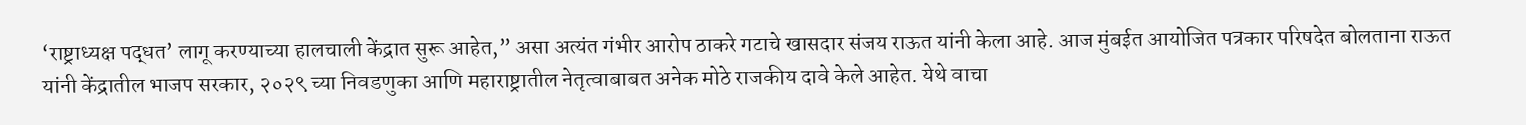‘राष्ट्राध्यक्ष पद्धत’ लागू करण्याच्या हालचाली केंद्रात सुरू आहेत,” असा अत्यंत गंभीर आरोप ठाकरे गटाचे खासदार संजय राऊत यांनी केला आहे. आज मुंबईत आयोजित पत्रकार परिषदेत बोलताना राऊत यांनी केंद्रातील भाजप सरकार, २०२९ च्या निवडणुका आणि महाराष्ट्रातील नेतृत्वाबाबत अनेक मोठे राजकीय दावे केले आहेत. येथे वाचा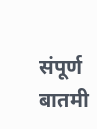संपूर्ण बातमी